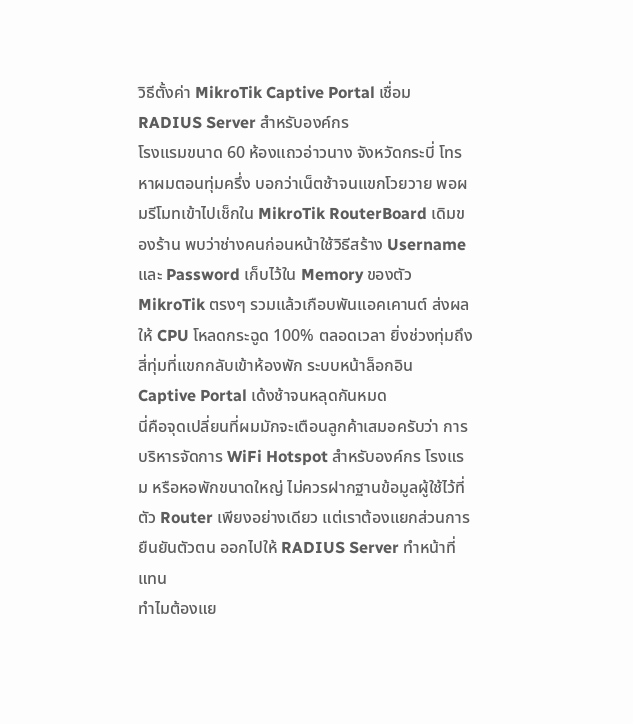วิธีตั้งค่า MikroTik Captive Portal เชื่อม RADIUS Server สำหรับองค์กร
โรงแรมขนาด 60 ห้องแถวอ่าวนาง จังหวัดกระบี่ โทรหาผมตอนทุ่มครึ่ง บอกว่าเน็ตช้าจนแขกโวยวาย พอผมรีโมทเข้าไปเช็กใน MikroTik RouterBoard เดิมของร้าน พบว่าช่างคนก่อนหน้าใช้วิธีสร้าง Username และ Password เก็บไว้ใน Memory ของตัว MikroTik ตรงๆ รวมแล้วเกือบพันแอคเคานต์ ส่งผลให้ CPU โหลดกระฉูด 100% ตลอดเวลา ยิ่งช่วงทุ่มถึงสี่ทุ่มที่แขกกลับเข้าห้องพัก ระบบหน้าล็อกอิน Captive Portal เด้งช้าจนหลุดกันหมด
นี่คือจุดเปลี่ยนที่ผมมักจะเตือนลูกค้าเสมอครับว่า การบริหารจัดการ WiFi Hotspot สำหรับองค์กร โรงแรม หรือหอพักขนาดใหญ่ ไม่ควรฝากฐานข้อมูลผู้ใช้ไว้ที่ตัว Router เพียงอย่างเดียว แต่เราต้องแยกส่วนการยืนยันตัวตน ออกไปให้ RADIUS Server ทำหน้าที่แทน
ทำไมต้องแย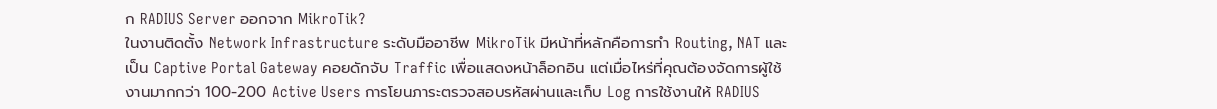ก RADIUS Server ออกจาก MikroTik?
ในงานติดตั้ง Network Infrastructure ระดับมืออาชีพ MikroTik มีหน้าที่หลักคือการทำ Routing, NAT และเป็น Captive Portal Gateway คอยดักจับ Traffic เพื่อแสดงหน้าล็อกอิน แต่เมื่อไหร่ที่คุณต้องจัดการผู้ใช้งานมากกว่า 100-200 Active Users การโยนภาระตรวจสอบรหัสผ่านและเก็บ Log การใช้งานให้ RADIUS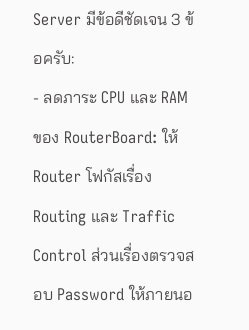Server มีข้อดีชัดเจน 3 ข้อครับ:
- ลดภาระ CPU และ RAM ของ RouterBoard: ให้ Router โฟกัสเรื่อง Routing และ Traffic Control ส่วนเรื่องตรวจสอบ Password ให้ภายนอ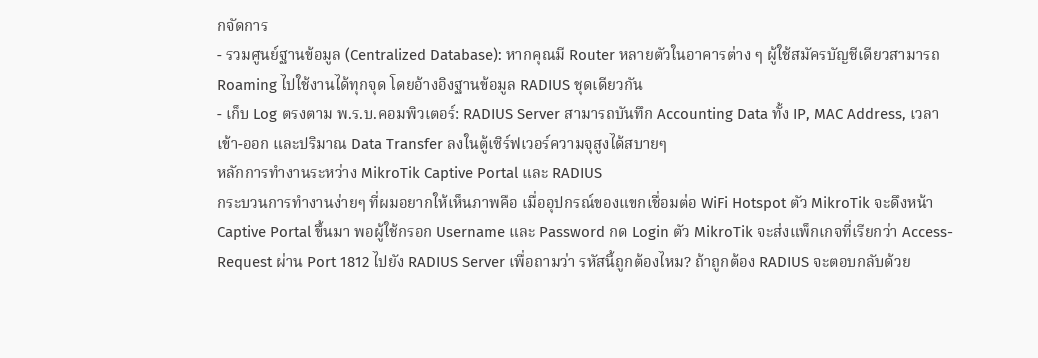กจัดการ
- รวมศูนย์ฐานข้อมูล (Centralized Database): หากคุณมี Router หลายตัวในอาคารต่าง ๆ ผู้ใช้สมัครบัญชีเดียวสามารถ Roaming ไปใช้งานได้ทุกจุด โดยอ้างอิงฐานข้อมูล RADIUS ชุดเดียวกัน
- เก็บ Log ตรงตาม พ.ร.บ.คอมพิวเตอร์: RADIUS Server สามารถบันทึก Accounting Data ทั้ง IP, MAC Address, เวลาเข้า-ออก และปริมาณ Data Transfer ลงในตู้เซิร์ฟเวอร์ความจุสูงได้สบายๆ
หลักการทำงานระหว่าง MikroTik Captive Portal และ RADIUS
กระบวนการทำงานง่ายๆ ที่ผมอยากให้เห็นภาพคือ เมื่ออุปกรณ์ของแขกเชื่อมต่อ WiFi Hotspot ตัว MikroTik จะดึงหน้า Captive Portal ขึ้นมา พอผู้ใช้กรอก Username และ Password กด Login ตัว MikroTik จะส่งแพ็กเกจที่เรียกว่า Access-Request ผ่าน Port 1812 ไปยัง RADIUS Server เพื่อถามว่า รหัสนี้ถูกต้องไหม? ถ้าถูกต้อง RADIUS จะตอบกลับด้วย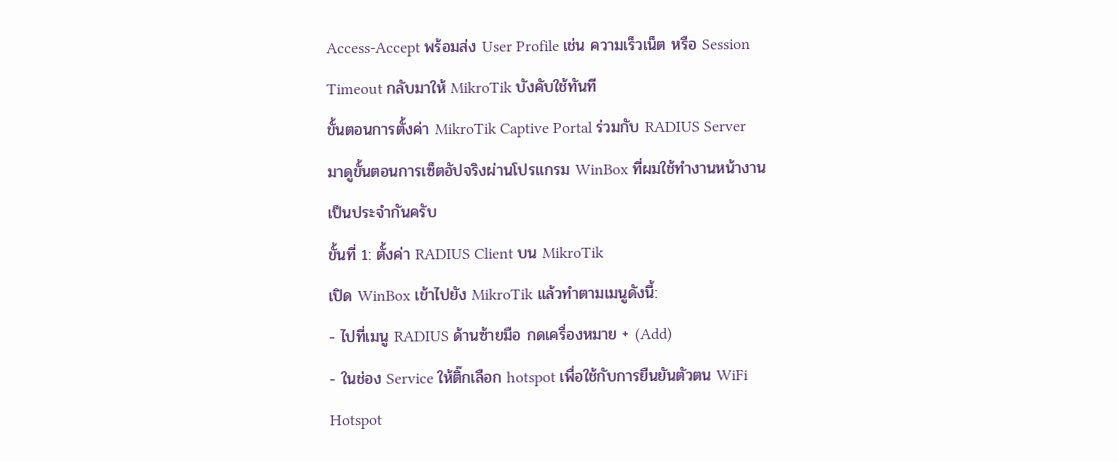Access-Accept พร้อมส่ง User Profile เช่น ความเร็วเน็ต หรือ Session Timeout กลับมาให้ MikroTik บังคับใช้ทันที
ขั้นตอนการตั้งค่า MikroTik Captive Portal ร่วมกับ RADIUS Server
มาดูขั้นตอนการเซ็ตอัปจริงผ่านโปรแกรม WinBox ที่ผมใช้ทำงานหน้างานเป็นประจำกันครับ
ขั้นที่ 1: ตั้งค่า RADIUS Client บน MikroTik
เปิด WinBox เข้าไปยัง MikroTik แล้วทำตามเมนูดังนี้:
- ไปที่เมนู RADIUS ด้านซ้ายมือ กดเครื่องหมาย + (Add)
- ในช่อง Service ให้ติ๊กเลือก hotspot เพื่อใช้กับการยืนยันตัวตน WiFi Hotspot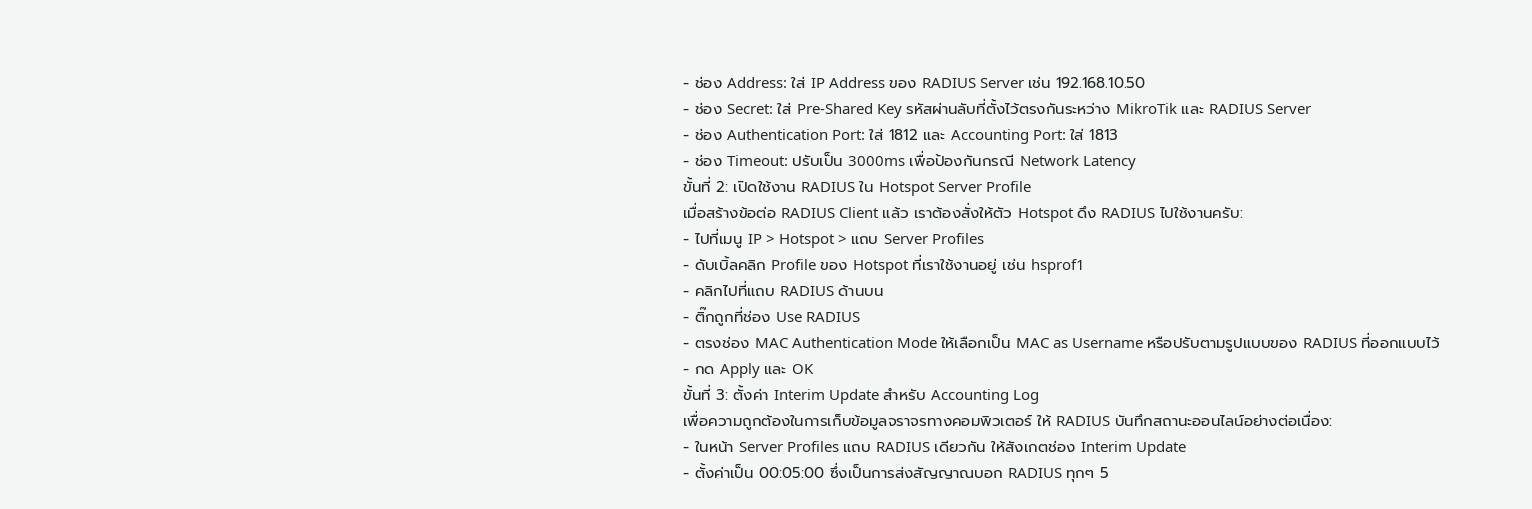- ช่อง Address: ใส่ IP Address ของ RADIUS Server เช่น 192.168.10.50
- ช่อง Secret: ใส่ Pre-Shared Key รหัสผ่านลับที่ตั้งไว้ตรงกันระหว่าง MikroTik และ RADIUS Server
- ช่อง Authentication Port: ใส่ 1812 และ Accounting Port: ใส่ 1813
- ช่อง Timeout: ปรับเป็น 3000ms เพื่อป้องกันกรณี Network Latency
ขั้นที่ 2: เปิดใช้งาน RADIUS ใน Hotspot Server Profile
เมื่อสร้างข้อต่อ RADIUS Client แล้ว เราต้องสั่งให้ตัว Hotspot ดึง RADIUS ไปใช้งานครับ:
- ไปที่เมนู IP > Hotspot > แถบ Server Profiles
- ดับเบิ้ลคลิก Profile ของ Hotspot ที่เราใช้งานอยู่ เช่น hsprof1
- คลิกไปที่แถบ RADIUS ด้านบน
- ติ๊กถูกที่ช่อง Use RADIUS
- ตรงช่อง MAC Authentication Mode ให้เลือกเป็น MAC as Username หรือปรับตามรูปแบบของ RADIUS ที่ออกแบบไว้
- กด Apply และ OK
ขั้นที่ 3: ตั้งค่า Interim Update สำหรับ Accounting Log
เพื่อความถูกต้องในการเก็บข้อมูลจราจรทางคอมพิวเตอร์ ให้ RADIUS บันทึกสถานะออนไลน์อย่างต่อเนื่อง:
- ในหน้า Server Profiles แถบ RADIUS เดียวกัน ให้สังเกตช่อง Interim Update
- ตั้งค่าเป็น 00:05:00 ซึ่งเป็นการส่งสัญญาณบอก RADIUS ทุกๆ 5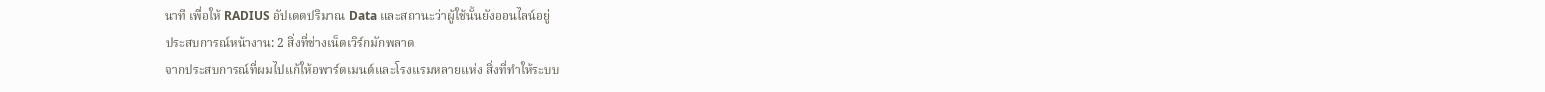นาที เพื่อให้ RADIUS อัปเดตปริมาณ Data และสถานะว่าผู้ใช้นั้นยังออนไลน์อยู่
ประสบการณ์หน้างาน: 2 สิ่งที่ช่างเน็ตเวิร์กมักพลาด
จากประสบการณ์ที่ผมไปแก้ให้อพาร์ตเมนต์และโรงแรมหลายแห่ง สิ่งที่ทำให้ระบบ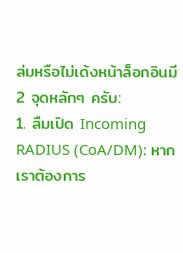ล่มหรือไม่เด้งหน้าล็อกอินมี 2 จุดหลักๆ ครับ:
1. ลืมเปิด Incoming RADIUS (CoA/DM): หากเราต้องการ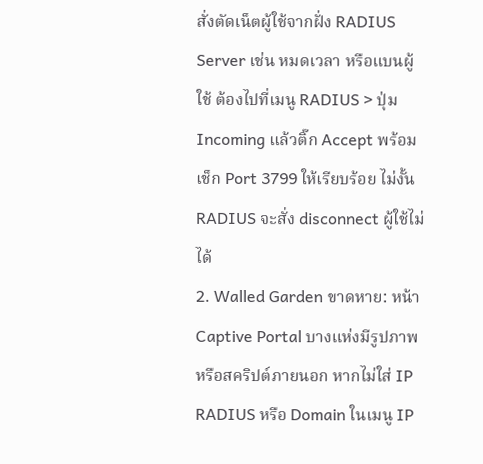สั่งตัดเน็ตผู้ใช้จากฝั่ง RADIUS Server เช่น หมดเวลา หรือแบนผู้ใช้ ต้องไปที่เมนู RADIUS > ปุ่ม Incoming แล้วติ๊ก Accept พร้อมเช็ก Port 3799 ให้เรียบร้อย ไม่งั้น RADIUS จะสั่ง disconnect ผู้ใช้ไม่ได้
2. Walled Garden ขาดหาย: หน้า Captive Portal บางแห่งมีรูปภาพหรือสคริปต์ภายนอก หากไม่ใส่ IP RADIUS หรือ Domain ในเมนู IP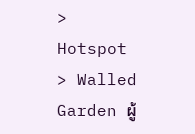> Hotspot > Walled Garden ผู้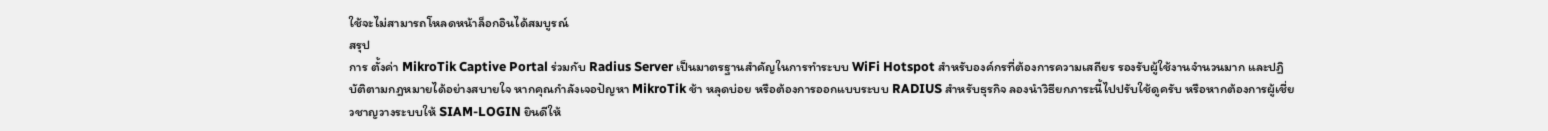ใช้จะไม่สามารถโหลดหน้าล็อกอินได้สมบูรณ์
สรุป
การ ตั้งค่า MikroTik Captive Portal ร่วมกับ Radius Server เป็นมาตรฐานสำคัญในการทำระบบ WiFi Hotspot สำหรับองค์กรที่ต้องการความเสถียร รองรับผู้ใช้งานจำนวนมาก และปฏิบัติตามกฎหมายได้อย่างสบายใจ หากคุณกำลังเจอปัญหา MikroTik ช้า หลุดบ่อย หรือต้องการออกแบบระบบ RADIUS สำหรับธุรกิจ ลองนำวิธียกภาระนี้ไปปรับใช้ดูครับ หรือหากต้องการผู้เชี่ยวชาญวางระบบให้ SIAM-LOGIN ยินดีให้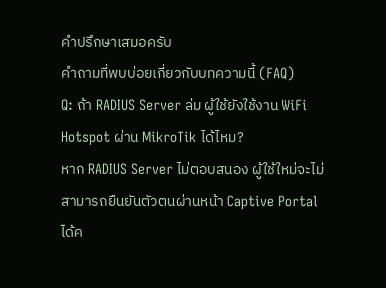คำปรึกษาเสมอครับ
คำถามที่พบบ่อยเกี่ยวกับบทความนี้ (FAQ)
Q: ถ้า RADIUS Server ล่ม ผู้ใช้ยังใช้งาน WiFi Hotspot ผ่าน MikroTik ได้ไหม?
หาก RADIUS Server ไม่ตอบสนอง ผู้ใช้ใหม่จะไม่สามารถยืนยันตัวตนผ่านหน้า Captive Portal ได้ค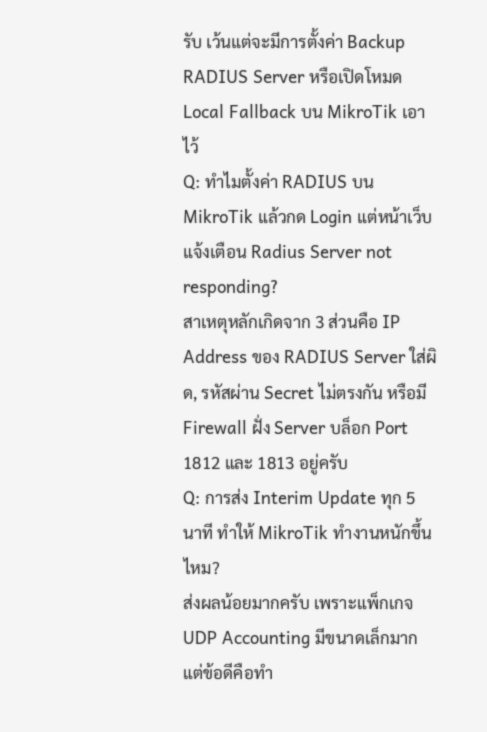รับ เว้นแต่จะมีการตั้งค่า Backup RADIUS Server หรือเปิดโหมด Local Fallback บน MikroTik เอาไว้
Q: ทำไมตั้งค่า RADIUS บน MikroTik แล้วกด Login แต่หน้าเว็บแจ้งเตือน Radius Server not responding?
สาเหตุหลักเกิดจาก 3 ส่วนคือ IP Address ของ RADIUS Server ใส่ผิด, รหัสผ่าน Secret ไม่ตรงกัน หรือมี Firewall ฝั่ง Server บล็อก Port 1812 และ 1813 อยู่ครับ
Q: การส่ง Interim Update ทุก 5 นาที ทำให้ MikroTik ทำงานหนักขึ้นไหม?
ส่งผลน้อยมากครับ เพราะแพ็กเกจ UDP Accounting มีขนาดเล็กมาก แต่ข้อดีคือทำ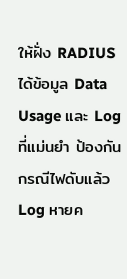ให้ฝั่ง RADIUS ได้ข้อมูล Data Usage และ Log ที่แม่นยำ ป้องกันกรณีไฟดับแล้ว Log หายค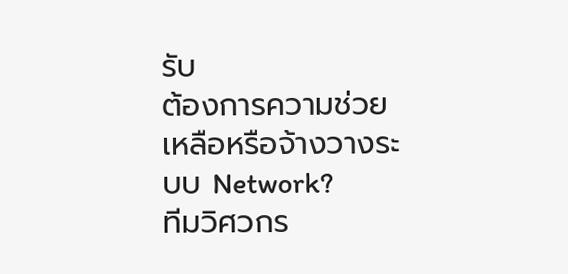รับ
ต้องการความช่วยเหลือหรือจ้างวางระบบ Network?
ทีมวิศวกร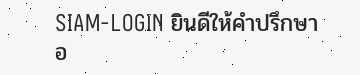SIAM-LOGIN ยินดีให้คำปรึกษา อ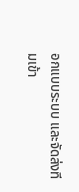อกแบบระบบ และจัดส่งทีมเข้า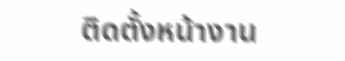ติดตั้งหน้างาน